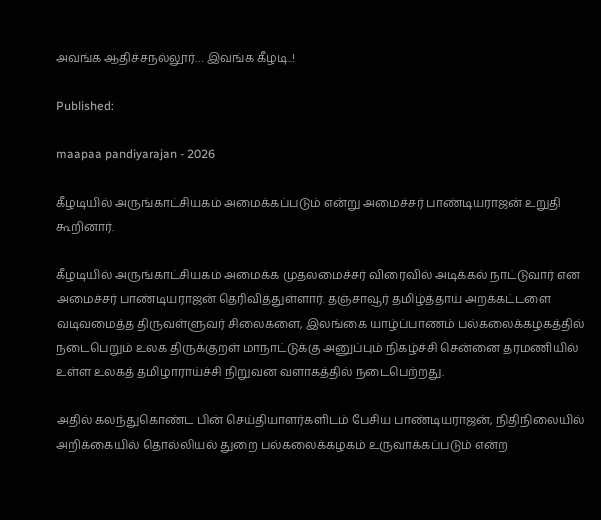அவங்க ஆதிச்சநல்லூர்… இவங்க கீழடி..!

Published:

maapaa pandiyarajan - 2026

கீழடியில் அருங்காட்சியகம் அமைக்கப்படும் என்று அமைச்சர் பாண்டியராஜன் உறுதி கூறினார்.

கீழடியில் அருங்காட்சியகம் அமைக்க முதலமைச்சர் விரைவில் அடிக்கல் நாட்டுவார் என அமைச்சர் பாண்டியராஜன் தெரிவித்துள்ளார். தஞ்சாவூர் தமிழ்த்தாய் அறக்கட்டளை வடிவமைத்த திருவள்ளுவர் சிலைகளை, இலங்கை யாழ்ப்பாணம் பல்கலைக்கழகத்தில் நடைபெறும் உலக திருக்குறள் மாநாட்டுக்கு அனுப்பும் நிகழ்ச்சி சென்னை தரமணியில் உள்ள உலகத் தமிழாராய்ச்சி நிறுவன வளாகத்தில் நடைபெற்றது.

அதில் கலந்துகொண்ட பின் செய்தியாளர்களிடம் பேசிய பாண்டியராஜன், நிதிநிலையில் அறிக்கையில் தொல்லியல் துறை பல்கலைக்கழகம் உருவாக்கப்படும் என்ற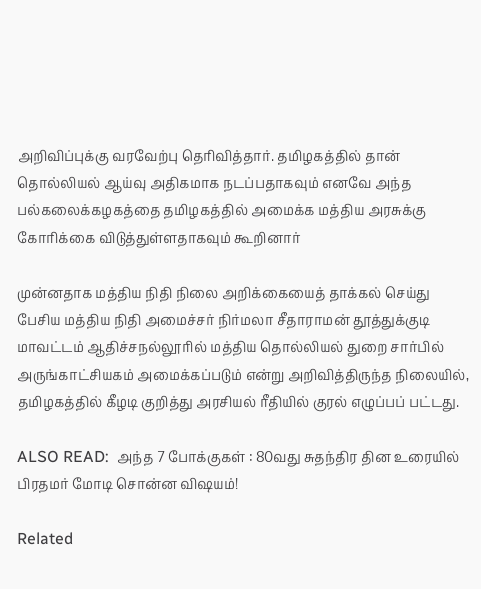அறிவிப்புக்கு வரவேற்பு தெரிவித்தார். தமிழகத்தில் தான் தொல்லியல் ஆய்வு அதிகமாக நடப்பதாகவும் எனவே அந்த பல்கலைக்கழகத்தை தமிழகத்தில் அமைக்க மத்திய அரசுக்கு கோரிக்கை விடுத்துள்ளதாகவும் கூறினார்

முன்னதாக மத்திய நிதி நிலை அறிக்கையைத் தாக்கல் செய்து பேசிய மத்திய நிதி அமைச்சர் நிர்மலா சீதாராமன் தூத்துக்குடி மாவட்டம் ஆதிச்சநல்லூரில் மத்திய தொல்லியல் துறை சார்பில் அருங்காட்சியகம் அமைக்கப்படும் என்று அறிவித்திருந்த நிலையில், தமிழகத்தில் கீழடி குறித்து அரசியல் ரீதியில் குரல் எழுப்பப் பட்டது.

ALSO READ:  அந்த 7 போக்குகள் : 80வது சுதந்திர தின உரையில் பிரதமர் மோடி சொன்ன விஷயம்!

Related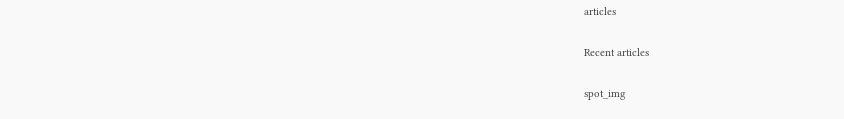articles

Recent articles

spot_img